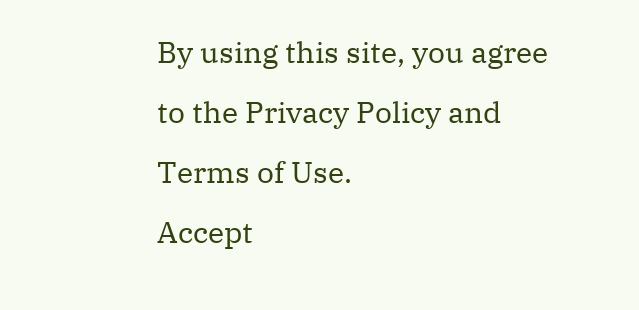By using this site, you agree to the Privacy Policy and Terms of Use.
Accept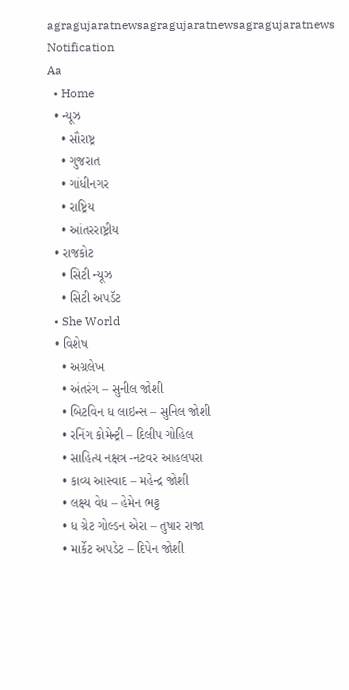agragujaratnewsagragujaratnewsagragujaratnews
Notification
Aa
  • Home
  • ન્યૂઝ
    • સૌરાષ્ટ્ર
    • ગુજરાત
    • ગાંધીનગર
    • રાષ્ટ્રિય
    • આંતરરાષ્ટ્રીય
  • રાજકોટ
    • સિટી ન્યૂઝ
    • સિટી અપડૅટ
  • She World
  • વિશેષ
    • અગ્રલેખ
    • અંતરંગ – સુનીલ જોશી
    • બિટવિન ધ લાઇન્સ – સુનિલ જોશી
    • રનિંગ કોમેન્ટ્રી – દિલીપ ગોહિલ
    • સાહિત્ય નક્ષત્ર -નટવર આહલપરા
    • કાવ્ય આસ્વાદ – મહેન્દ્ર જોશી
    • લક્ષ્ય વેધ – હેમેન ભટ્ટ
    • ધ ગ્રેટ ગોલ્ડન એરા – તુષાર રાજા
    • માર્કેટ અપડેટ – દિપેન જોશી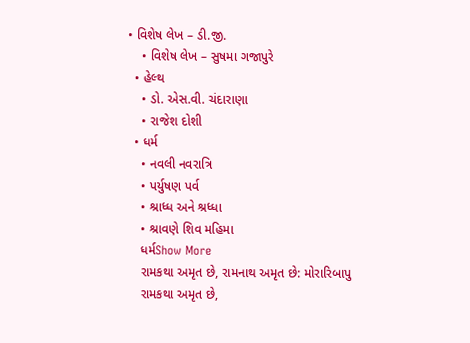• વિશેષ લેખ – ડી.જી.
    • વિશેષ લેખ – સુષમા ગજાપુરે
  • હેલ્થ
    • ડો. એસ.વી. ચંદારાણા
    • રાજેશ દોશી
  • ધર્મ
    • નવલી નવરાત્રિ
    • પર્યુષણ પર્વ
    • શ્રાધ્ધ અને શ્રધ્ધા
    • શ્રાવણે શિવ મહિમા
    ધર્મShow More
    રામકથા અમૃત છે, રામનાથ અમૃત છે: મોરારિબાપુ
    રામકથા અમૃત છે,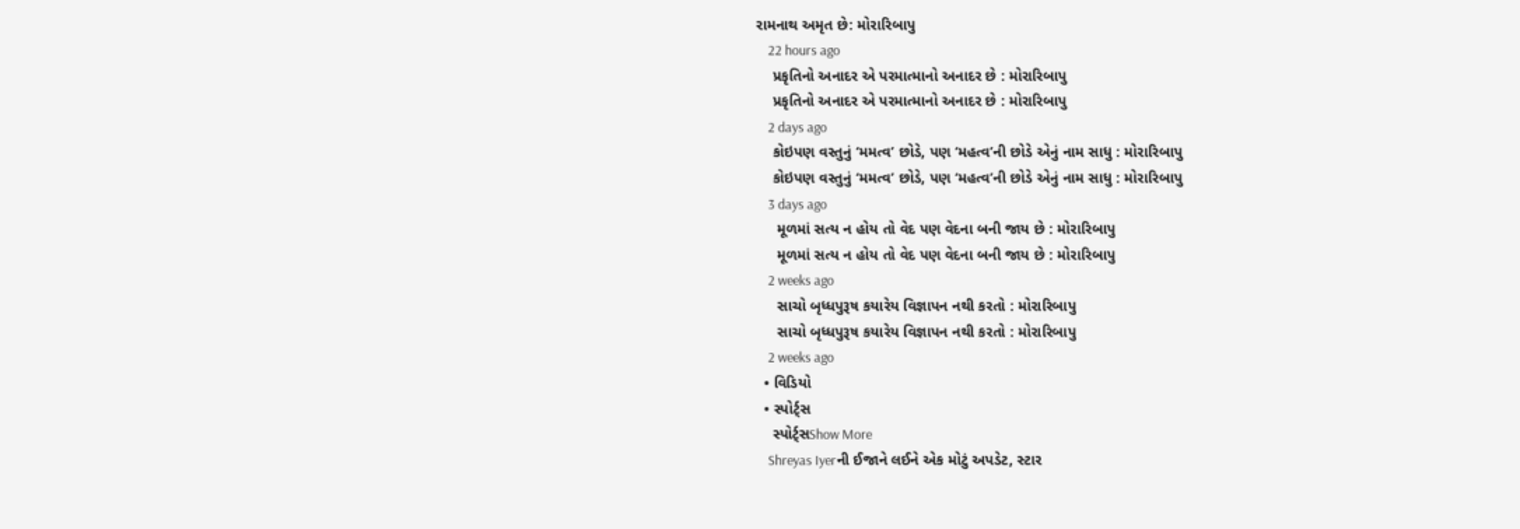રામનાથ અમૃત છે: મોરારિબાપુ
    22 hours ago
    પ્રકૃતિનો અનાદર એ પરમાત્માનો અનાદર છે : મોરારિબાપુ
    પ્રકૃતિનો અનાદર એ પરમાત્માનો અનાદર છે : મોરારિબાપુ
    2 days ago
    કોઇપણ વસ્તુનું ‘મમત્વ’ છોડે, પણ ‘મહત્વ’ની છોડે એનું નામ સાધુ : મોરારિબાપુ
    કોઇપણ વસ્તુનું ‘મમત્વ’ છોડે, પણ ‘મહત્વ’ની છોડે એનું નામ સાધુ : મોરારિબાપુ
    3 days ago
     મૂળમાં સત્ય ન હોય તો વેદ પણ વેદના બની જાય છે : મોરારિબાપુ
     મૂળમાં સત્ય ન હોય તો વેદ પણ વેદના બની જાય છે : મોરારિબાપુ
    2 weeks ago
     સાચો બૃધ્ધપુરૂષ કયારેય વિજ્ઞાપન નથી કરતો : મોરારિબાપુ
     સાચો બૃધ્ધપુરૂષ કયારેય વિજ્ઞાપન નથી કરતો : મોરારિબાપુ
    2 weeks ago
  • વિડિયો
  • સ્પોર્ટ્સ
    સ્પોર્ટ્સShow More
    Shreyas Iyerની ઈજાને લઈને એક મોટું અપડેટ, સ્ટાર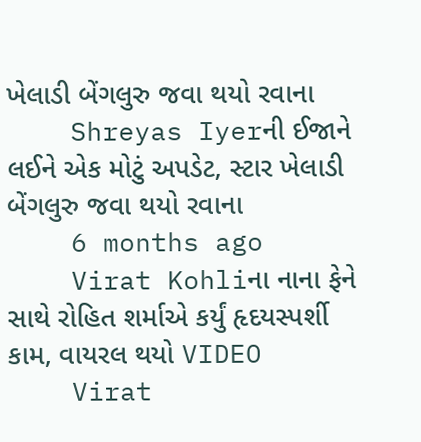ખેલાડી બેંગલુરુ જવા થયો રવાના
    Shreyas Iyerની ઈજાને લઈને એક મોટું અપડેટ, સ્ટાર ખેલાડી બેંગલુરુ જવા થયો રવાના
    6 months ago
    Virat Kohliના નાના ફેને સાથે રોહિત શર્માએ કર્યું હૃદયસ્પર્શી કામ, વાયરલ થયો VIDEO
    Virat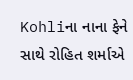Kohliના નાના ફેને સાથે રોહિત શર્માએ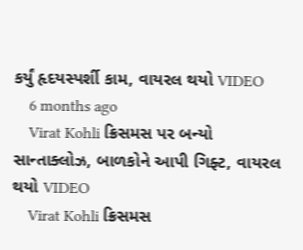કર્યું હૃદયસ્પર્શી કામ, વાયરલ થયો VIDEO
    6 months ago
    Virat Kohli ક્રિસમસ પર બન્યો સાન્તાક્લોઝ, બાળકોને આપી ગિફ્ટ, વાયરલ થયો VIDEO
    Virat Kohli ક્રિસમસ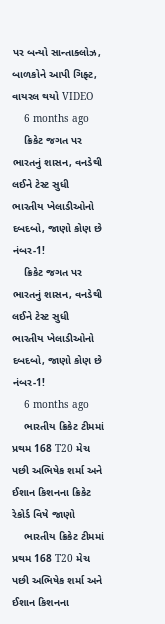પર બન્યો સાન્તાક્લોઝ, બાળકોને આપી ગિફ્ટ, વાયરલ થયો VIDEO
    6 months ago
    ક્રિકેટ જગત પર ભારતનું શાસન, વનડેથી લઈને ટેસ્ટ સુધી ભારતીય ખેલાડીઓનો દબદબો, જાણો કોણ છે નંબર-1!
    ક્રિકેટ જગત પર ભારતનું શાસન, વનડેથી લઈને ટેસ્ટ સુધી ભારતીય ખેલાડીઓનો દબદબો, જાણો કોણ છે નંબર-1!
    6 months ago
    ભારતીય ક્રિકેટ ટીમમાં પ્રથમ 168 T20 મેચ પછી અભિષેક શર્મા અને ઈશાન કિશનના ક્રિકેટ રેકોર્ડ વિષે જાણો
    ભારતીય ક્રિકેટ ટીમમાં પ્રથમ 168 T20 મેચ પછી અભિષેક શર્મા અને ઈશાન કિશનના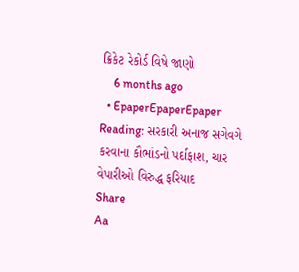ક્રિકેટ રેકોર્ડ વિષે જાણો
    6 months ago
  • EpaperEpaperEpaper
Reading: સરકારી અનાજ સગેવગે કરવાના કૌભાંડનો પર્દાફાશ, ચાર વેપારીઓ વિરુદ્ધ ફરિયાદ
Share
Aa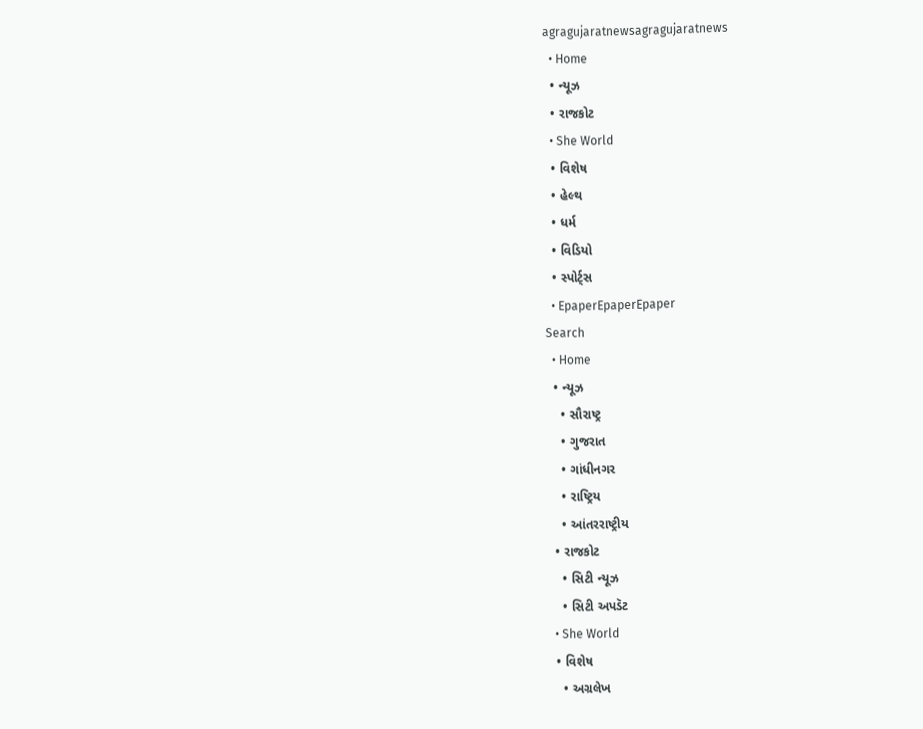agragujaratnewsagragujaratnews
  • Home
  • ન્યૂઝ
  • રાજકોટ
  • She World
  • વિશેષ
  • હેલ્થ
  • ધર્મ
  • વિડિયો
  • સ્પોર્ટ્સ
  • EpaperEpaperEpaper
Search
  • Home
  • ન્યૂઝ
    • સૌરાષ્ટ્ર
    • ગુજરાત
    • ગાંધીનગર
    • રાષ્ટ્રિય
    • આંતરરાષ્ટ્રીય
  • રાજકોટ
    • સિટી ન્યૂઝ
    • સિટી અપડૅટ
  • She World
  • વિશેષ
    • અગ્રલેખ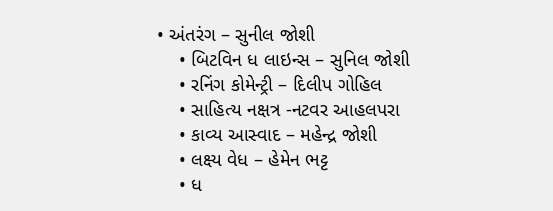• અંતરંગ – સુનીલ જોશી
    • બિટવિન ધ લાઇન્સ – સુનિલ જોશી
    • રનિંગ કોમેન્ટ્રી – દિલીપ ગોહિલ
    • સાહિત્ય નક્ષત્ર -નટવર આહલપરા
    • કાવ્ય આસ્વાદ – મહેન્દ્ર જોશી
    • લક્ષ્ય વેધ – હેમેન ભટ્ટ
    • ધ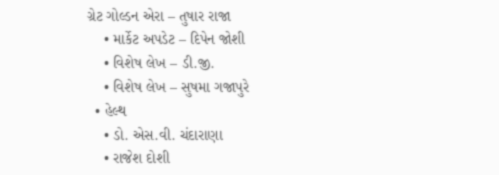ગ્રેટ ગોલ્ડન એરા – તુષાર રાજા
    • માર્કેટ અપડેટ – દિપેન જોશી
    • વિશેષ લેખ – ડી.જી.
    • વિશેષ લેખ – સુષમા ગજાપુરે
  • હેલ્થ
    • ડો. એસ.વી. ચંદારાણા
    • રાજેશ દોશી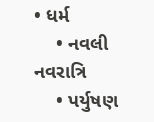• ધર્મ
    • નવલી નવરાત્રિ
    • પર્યુષણ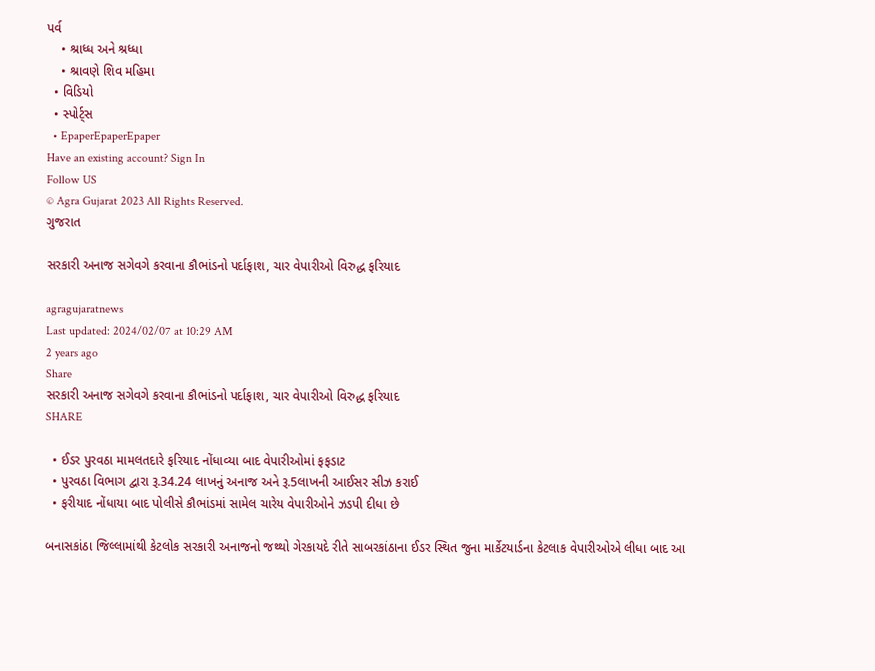પર્વ
    • શ્રાધ્ધ અને શ્રધ્ધા
    • શ્રાવણે શિવ મહિમા
  • વિડિયો
  • સ્પોર્ટ્સ
  • EpaperEpaperEpaper
Have an existing account? Sign In
Follow US
© Agra Gujarat 2023 All Rights Reserved.
ગુજરાત

સરકારી અનાજ સગેવગે કરવાના કૌભાંડનો પર્દાફાશ, ચાર વેપારીઓ વિરુદ્ધ ફરિયાદ

agragujaratnews
Last updated: 2024/02/07 at 10:29 AM
2 years ago
Share
સરકારી અનાજ સગેવગે કરવાના કૌભાંડનો પર્દાફાશ, ચાર વેપારીઓ વિરુદ્ધ ફરિયાદ
SHARE

  • ઈડર પુરવઠા મામલતદારે ફરિયાદ નોંધાવ્યા બાદ વેપારીઓમાં ફફડાટ
  • પુરવઠા વિભાગ દ્વારા રૂ.34.24 લાખનું અનાજ અને રૂ.5લાખની આઈસર સીઝ કરાઈ
  • ફરીયાદ નોંધાયા બાદ પોલીસે કૌભાંડમાં સામેલ ચારેય વેપારીઓને ઝડપી દીધા છે

બનાસકાંઠા જિલ્લામાંથી કેટલોક સરકારી અનાજનો જથ્થો ગેરકાયદે રીતે સાબરકાંઠાના ઈડર સ્થિત જુના માર્કેટયાર્ડના કેટલાક વેપારીઓએ લીધા બાદ આ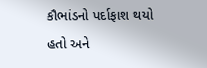કૌભાંડનો પર્દાફાશ થયો હતો અને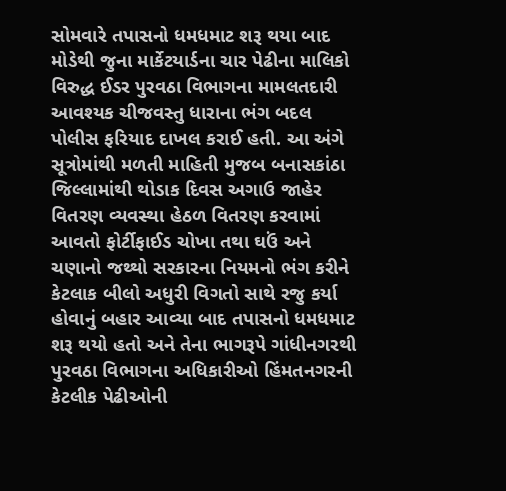સોમવારે તપાસનો ધમધમાટ શરૂ થયા બાદ મોડેથી જુના માર્કેટયાર્ડના ચાર પેઢીના માલિકો વિરુદ્ધ ઈડર પુરવઠા વિભાગના મામલતદારી આવશ્યક ચીજવસ્તુ ધારાના ભંગ બદલ પોલીસ ફરિયાદ દાખલ કરાઈ હતી. આ અંગે સૂત્રોમાંથી મળતી માહિતી મુજબ બનાસકાંઠા જિલ્લામાંથી થોડાક દિવસ અગાઉ જાહેર વિતરણ વ્યવસ્થા હેઠળ વિતરણ કરવામાં આવતો ફોર્ટીફાઈડ ચોખા તથા ઘઉં અને ચણાનો જથ્થો સરકારના નિયમનો ભંગ કરીને કેટલાક બીલો અધુરી વિગતો સાથે રજુ કર્યા હોવાનું બહાર આવ્યા બાદ તપાસનો ધમધમાટ શરૂ થયો હતો અને તેના ભાગરૂપે ગાંધીનગરથી પુરવઠા વિભાગના અધિકારીઓ હિંમતનગરની કેટલીક પેઢીઓની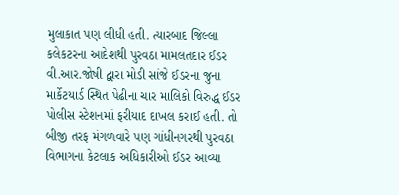મુલાકાત પણ લીધી હતી. ત્યારબાદ જિલ્લા કલેકટરના આદેશથી પુરવઠા મામલતદાર ઈડર વી.આર.જોષી દ્વારા મોડી સાંજે ઈડરના જુના માર્કેટયાર્ડ સ્થિત પેઢીના ચાર માલિકો વિરુદ્ધ ઈડર પોલીસ સ્ટેશનમાં ફરીયાદ દાખલ કરાઈ હતી. તો બીજી તરફ મંગળવારે પણ ગાંધીનગરથી પુરવઠા વિભાગના કેટલાક અધિકારીઓ ઈડર આવ્યા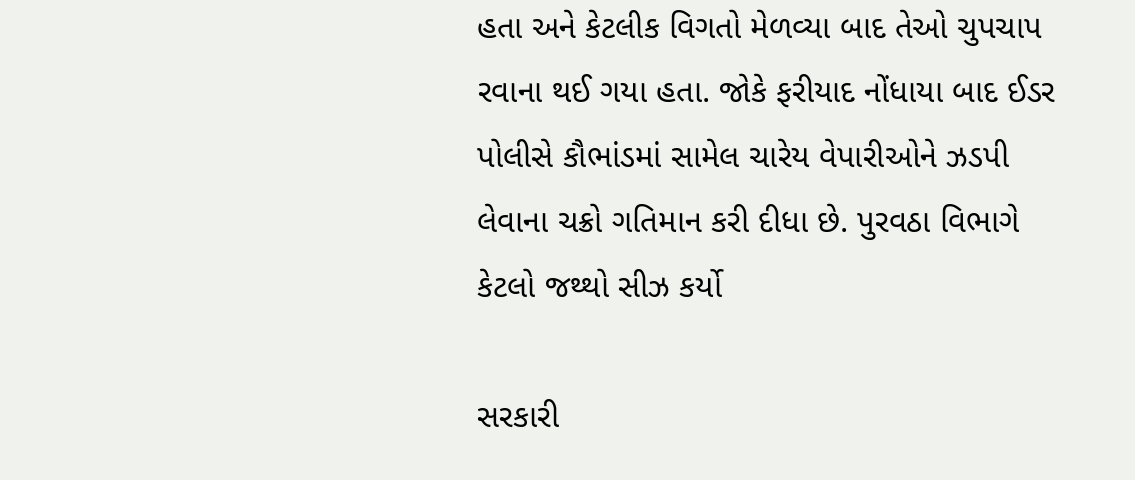હતા અને કેટલીક વિગતો મેળવ્યા બાદ તેઓ ચુપચાપ રવાના થઈ ગયા હતા. જોકે ફરીયાદ નોંધાયા બાદ ઈડર પોલીસે કૌભાંડમાં સામેલ ચારેય વેપારીઓને ઝડપી લેવાના ચક્રો ગતિમાન કરી દીધા છે. પુરવઠા વિભાગે કેટલો જથ્થો સીઝ કર્યો

સરકારી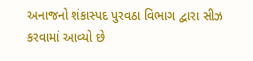અનાજનો શંકાસ્પદ પુરવઠા વિભાગ દ્વારા સીઝ કરવામાં આવ્યો છે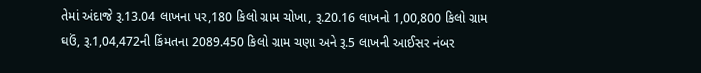તેમાં અંદાજે રૂ.13.04 લાખના પર,180 કિલો ગ્રામ ચોખા, રૂ.20.16 લાખનો 1,00,800 કિલો ગ્રામ ઘઉં, રૂ.1,04,472ની કિંમતના 2089.450 કિલો ગ્રામ ચણા અને રૂ.5 લાખની આઈસર નંબર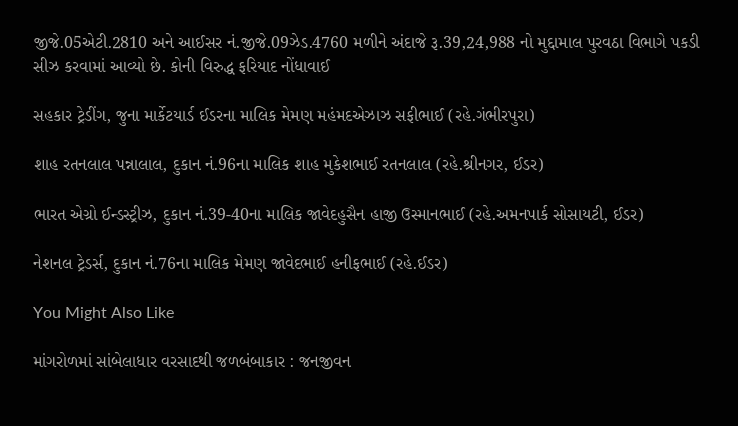જીજે.05એટી.2810 અને આઈસર નં.જીજે.09ઝેડ.4760 મળીને અંદાજે રૂ.39,24,988 નો મુદ્દામાલ પુરવઠા વિભાગે પકડી સીઝ કરવામાં આવ્યો છે. કોની વિરુદ્ધ ફરિયાદ નોંધાવાઈ

સહકાર ટ્રેડીંગ, જુના માર્કેટયાર્ડ ઈડરના માલિક મેમણ મહંમદએઝાઝ સફીભાઈ (રહે.ગંભીરપુરા)

શાહ રતનલાલ પન્નાલાલ, દુકાન નં.96ના માલિક શાહ મુકેશભાઈ રતનલાલ (રહે.શ્રીનગર, ઈડર)

ભારત એગ્રો ઈન્ડસ્ટ્રીઝ, દુકાન નં.39-40ના માલિક જાવેદહુસૈન હાજી ઉસ્માનભાઈ (રહે.અમનપાર્ક સોસાયટી, ઈડર)

નેશનલ ટ્રેડર્સ, દુકાન નં.76ના માલિક મેમણ જાવેદભાઈ હનીફભાઈ (રહે.ઈડર)

You Might Also Like

માંગરોળમાં સાંબેલાધાર વરસાદથી જળબંબાકાર : જનજીવન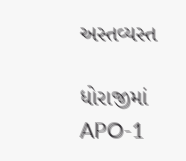અસ્તવ્યસ્ત

ધોરાજીમાં APO-1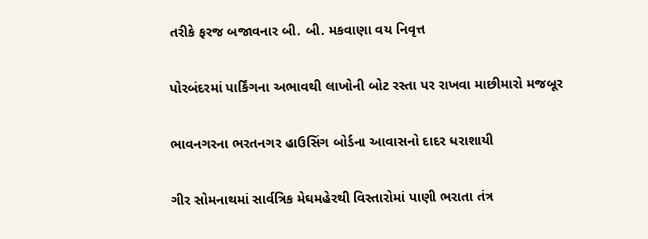તરીકે ફરજ બજાવનાર બી. બી. મકવાણા વય નિવૃત્ત

પોરબંદરમાં પાર્કિંગના અભાવથી લાખોની બોટ રસ્તા પર રાખવા માછીમારો મજબૂર

ભાવનગરના ભરતનગર હાઉસિંગ બોર્ડના આવાસનો દાદર ધરાશાયી

ગીર સોમનાથમાં સાર્વત્રિક મેઘમહેરથી વિસ્તારોમાં પાણી ભરાતા તંત્ર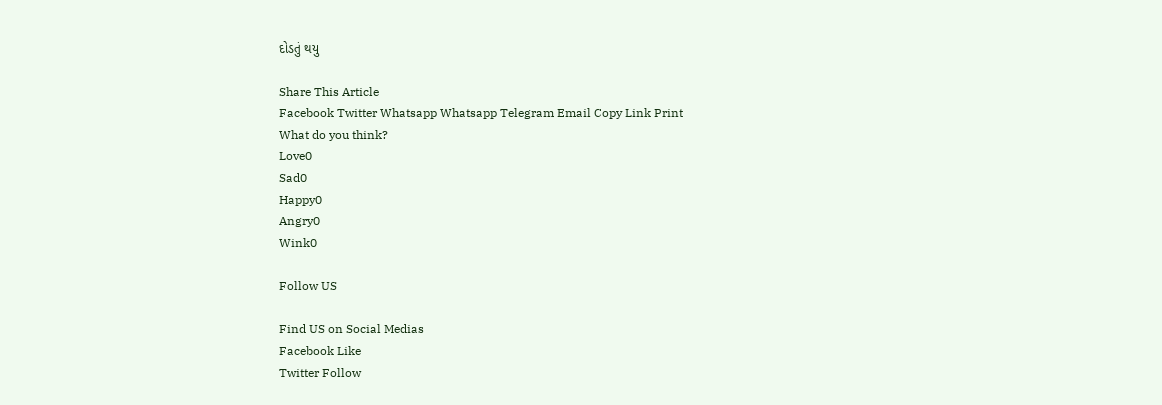દોડતું થયુ

Share This Article
Facebook Twitter Whatsapp Whatsapp Telegram Email Copy Link Print
What do you think?
Love0
Sad0
Happy0
Angry0
Wink0

Follow US

Find US on Social Medias
Facebook Like
Twitter Follow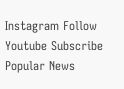Instagram Follow
Youtube Subscribe
Popular News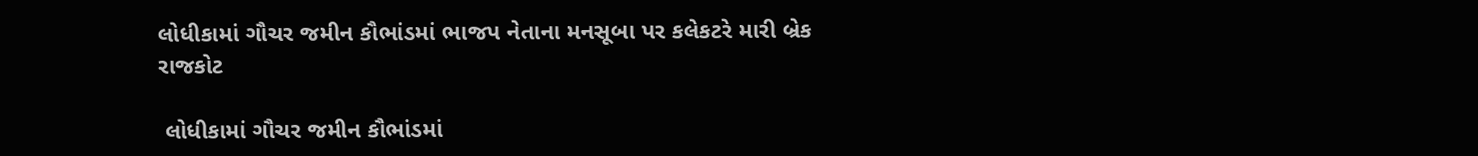લોધીકામાં ગૌચર જમીન કૌભાંડમાં ભાજપ નેતાના મનસૂબા પર કલેકટરે મારી બ્રેક
રાજકોટ

 લોધીકામાં ગૌચર જમીન કૌભાંડમાં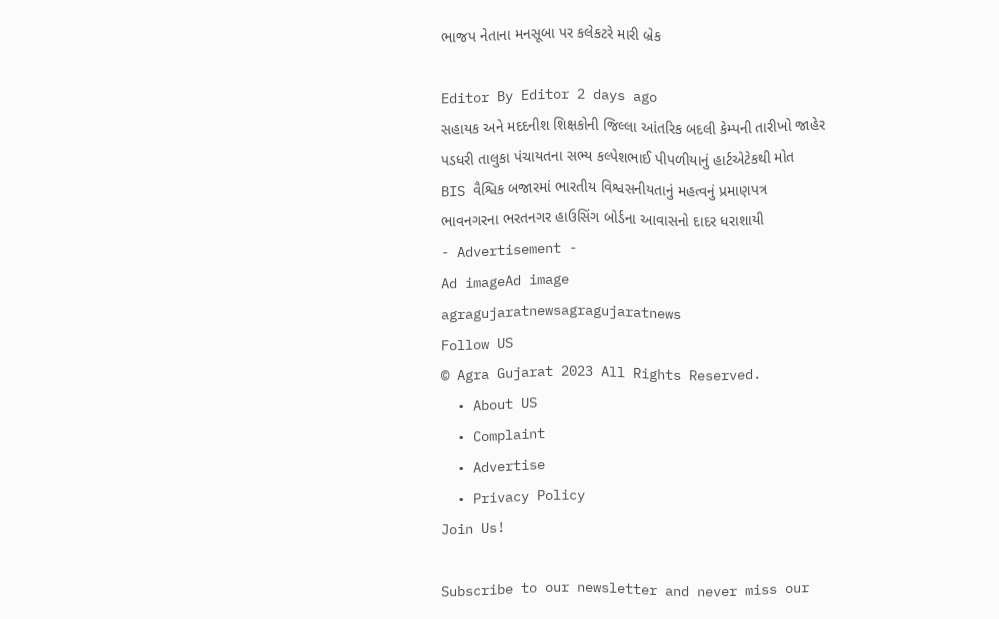ભાજપ નેતાના મનસૂબા પર કલેકટરે મારી બ્રેક

Editor By Editor 2 days ago
સહાયક અને મદદનીશ શિક્ષકોની જિલ્લા આંતરિક બદલી કેમ્પની તારીખો જાહેર
પડધરી તાલુકા પંચાયતના સભ્ય કલ્પેશભાઈ પીપળીયાનું હાર્ટએટેકથી મોત
BIS વૈશ્વિક બજારમાં ભારતીય વિશ્વસનીયતાનું મહત્વનું પ્રમાણપત્ર
ભાવનગરના ભરતનગર હાઉસિંગ બોર્ડના આવાસનો દાદર ધરાશાયી
- Advertisement -
Ad imageAd image
agragujaratnewsagragujaratnews
Follow US
© Agra Gujarat 2023 All Rights Reserved.
  • About US
  • Complaint
  • Advertise
  • Privacy Policy
Join Us!

Subscribe to our newsletter and never miss our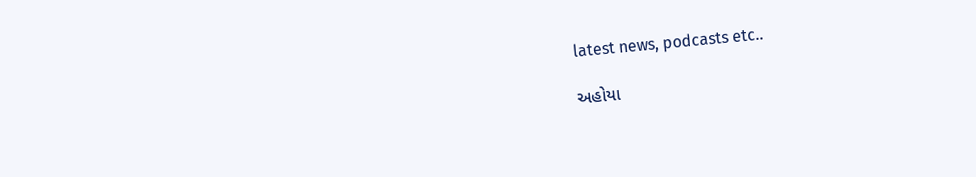latest news, podcasts etc..

અહોયા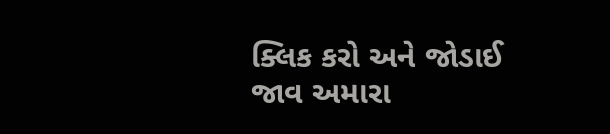ક્લિક કરો અને જોડાઈ જાવ અમારા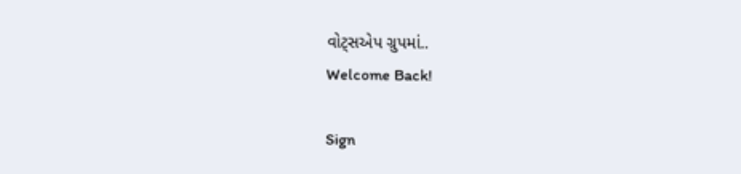વોટ્સએપ ગ્રુપમાં..
Welcome Back!

Sign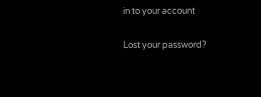in to your account

Lost your password?